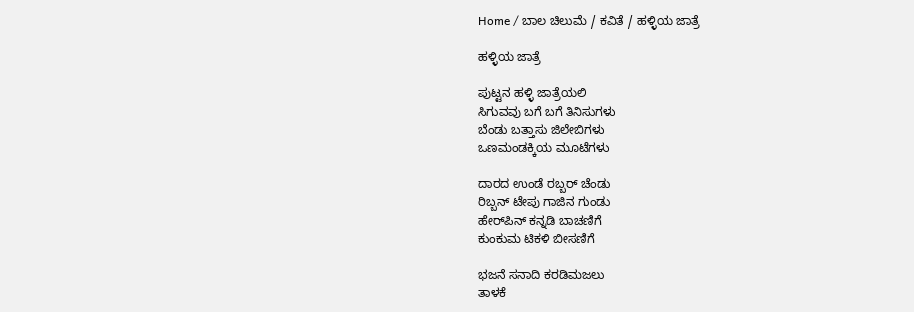Home / ಬಾಲ ಚಿಲುಮೆ / ಕವಿತೆ / ಹಳ್ಳಿಯ ಜಾತ್ರೆ

ಹಳ್ಳಿಯ ಜಾತ್ರೆ

ಪುಟ್ಟನ ಹಳ್ಳಿ ಜಾತ್ರೆಯಲಿ
ಸಿಗುವವು ಬಗೆ ಬಗೆ ತಿನಿಸುಗಳು
ಬೆಂಡು ಬತ್ತಾಸು ಜಿಲೇಬಿಗಳು
ಒಣಮಂಡಕ್ಕಿಯ ಮೂಟೆಗಳು

ದಾರದ ಉಂಡೆ ರಬ್ಬರ್ ಚೆಂಡು
ರಿಬ್ಬನ್ ಟೇಪು ಗಾಜಿನ ಗುಂಡು
ಹೇರ್‌ಪಿನ್ ಕನ್ನಡಿ ಬಾಚಣಿಗೆ
ಕುಂಕುಮ ಟಿಕಳಿ ಬೀಸಣಿಗೆ

ಭಜನೆ ಸನಾದಿ ಕರಡಿಮಜಲು
ತಾಳಕೆ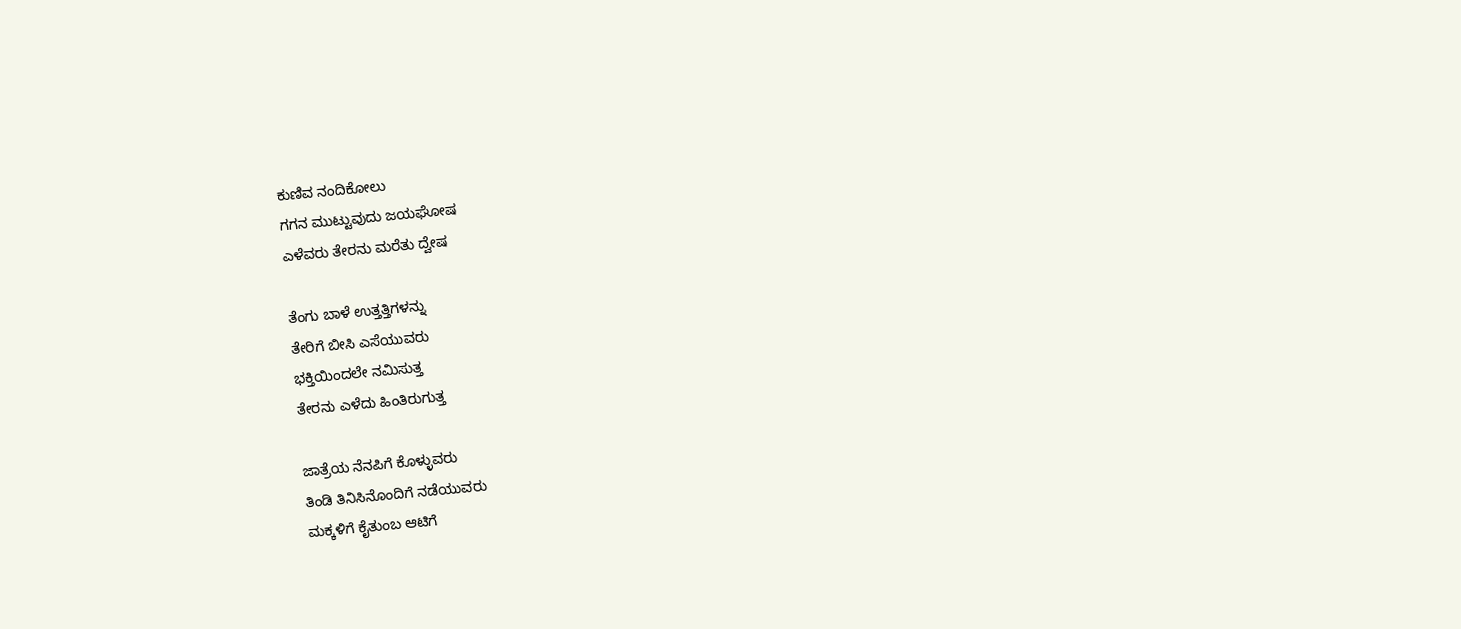ಕುಣಿವ ನಂದಿಕೋಲು
ಗಗನ ಮುಟ್ಟುವುದು ಜಯಘೋಷ
ಎಳೆವರು ತೇರನು ಮರೆತು ದ್ವೇಷ

ತೆಂಗು ಬಾಳೆ ಉತ್ತತ್ತಿಗಳನ್ನು
ತೇರಿಗೆ ಬೀಸಿ ಎಸೆಯುವರು
ಭಕ್ತಿಯಿಂದಲೇ ನಮಿಸುತ್ತ
ತೇರನು ಎಳೆದು ಹಿಂತಿರುಗುತ್ತ

ಜಾತ್ರೆಯ ನೆನಪಿಗೆ ಕೊಳ್ಳುವರು
ತಿಂಡಿ ತಿನಿಸಿನೊಂದಿಗೆ ನಡೆಯುವರು
ಮಕ್ಕಳಿಗೆ ಕೈತುಂಬ ಆಟಿಗೆ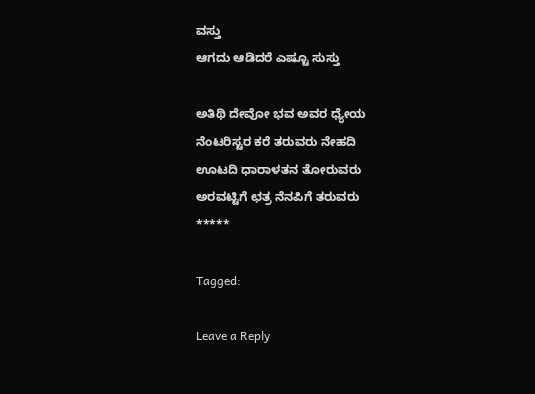ವಸ್ತು
ಆಗದು ಆಡಿದರೆ ಎಷ್ಟೂ ಸುಸ್ತು

ಅತಿಥಿ ದೇವೋ ಭವ ಅವರ ಧ್ಯೇಯ
ನೆಂಟರಿಸ್ಟರ ಕರೆ ತರುವರು ನೇಹದಿ
ಊಟದಿ ಧಾರಾಳತನ ತೋರುವರು
ಅರವಟ್ಟಿಗೆ ಛತ್ರ ನೆನಪಿಗೆ ತರುವರು
*****

Tagged:

Leave a Reply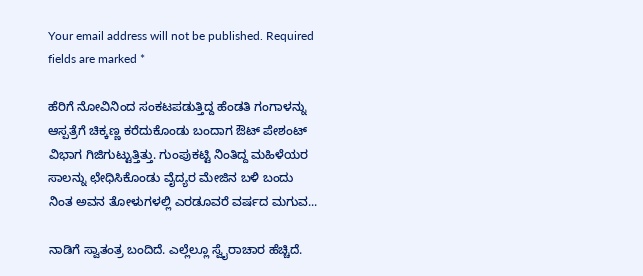Your email address will not be published. Required fields are marked *

ಹೆರಿಗೆ ನೋವಿನಿಂದ ಸಂಕಟಪಡುತ್ತಿದ್ದ ಹೆಂಡತಿ ಗಂಗಾಳನ್ನು ಆಸ್ಪತ್ರೆಗೆ ಚಿಕ್ಕಣ್ಣ ಕರೆದುಕೊಂಡು ಬಂದಾಗ ಔಟ್ ಪೇಶಂಟ್ ವಿಭಾಗ ಗಿಜಿಗುಟ್ಟುತ್ತಿತ್ತು. ಗುಂಪುಕಟ್ಟಿ ನಿಂತಿದ್ದ ಮಹಿಳೆಯರ ಸಾಲನ್ನು ಛೇಧಿಸಿಕೊಂಡು ವೈದ್ಯರ ಮೇಜಿನ ಬಳಿ ಬಂದು ನಿಂತ ಅವನ ತೋಳುಗಳಲ್ಲಿ ಎರಡೂವರೆ ವರ್ಷದ ಮಗುವ...

ನಾಡಿಗೆ ಸ್ವಾತಂತ್ರ ಬಂದಿದೆ. ಎಲ್ಲೆಲ್ಲೂ ಸ್ವೈರಾಚಾರ ಹೆಚ್ಚಿದೆ.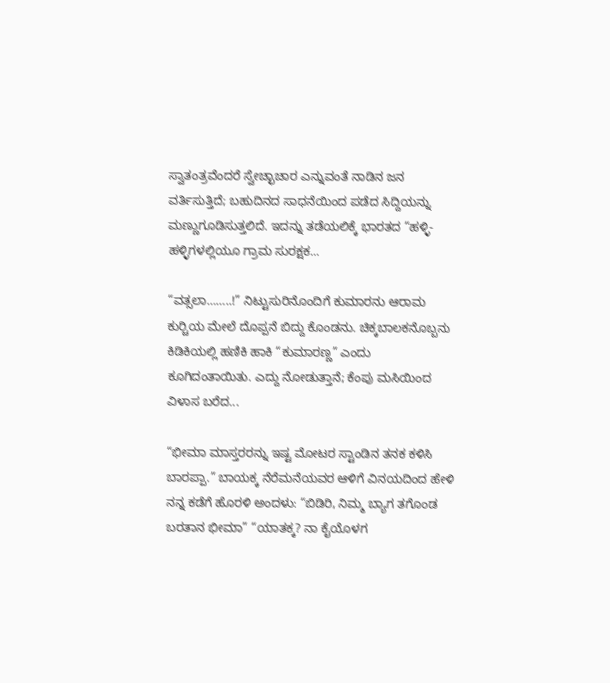ಸ್ವಾತಂತ್ರವೆಂದರೆ ಸ್ವೇಚ್ಛಾಚಾರ ಎನ್ನುವಂತೆ ನಾಡಿನ ಜನ ವರ್ತಿಸುತ್ತಿದೆ; ಬಹುದಿನದ ಸಾಧನೆಯಿಂದ ಪಡೆದ ಸಿದ್ದಿಯನ್ನು ಮಣ್ಣುಗೂಡಿಸುತ್ತಲಿದೆ. ಇದನ್ನು ತಡೆಯಲಿಕ್ಕೆ ಭಾರತದ “ಹಳ್ಳಿ-ಹಳ್ಳಿಗಳಲ್ಲಿಯೂ ಗ್ರಾಮ ಸುರಕ್ಷಕ...

“ವತ್ಸಲಾ……..!” ನಿಟ್ಟುಸುರಿನೊಂದಿಗೆ ಕುಮಾರನು ಆರಾಮ ಕುರ್‍ಚಿಯ ಮೇಲೆ ದೊಪ್ಪನೆ ಬಿದ್ದು ಕೊಂಡನು. ಚಿಕ್ಕಬಾಲಕನೊಬ್ಬನು ಕಿಡಿಕಿಯಲ್ಲಿ ಹಣಿಕಿ ಹಾಕಿ “ಕುಮಾರಣ್ಣ” ಎಂದು ಕೂಗಿದಂತಾಯಿತು. ಎದ್ದು ನೋಡುತ್ತಾನೆ; ಕೆಂಪು ಮಸಿಯಿಂದ ವಿಳಾಸ ಬರೆದ...

“ಭೀಮಾ ಮಾಸ್ತರರನ್ನು ಇಷ್ಟ ಮೋಟರ ಸ್ಟಾಂಡಿನ ತನಕ ಕಳಿಸಿ ಬಾರಪ್ಪಾ.” ಬಾಯಕ್ಕ ನೆರೆಮನೆಯವರ ಆಳಿಗೆ ವಿನಯದಿಂದ ಹೇಳಿ ನನ್ನ ಕಡೆಗೆ ಹೊರಳಿ ಅಂದಳು: “ಬಿಡಿರಿ, ನಿಮ್ಮ ಬ್ಯಾಗ ತಗೊಂಡ ಬರತಾನ ಭೀಮಾ” “ಯಾತಕ್ಕ? ನಾ ಕೈಯೊಳಗ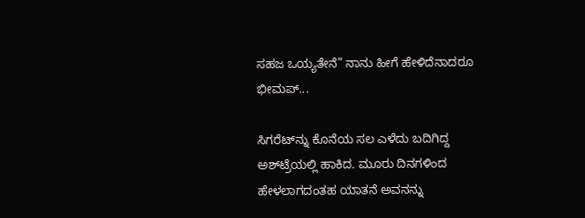ಸಹಜ ಒಯ್ಯತೇನೆ” ನಾನು ಹೀಗೆ ಹೇಳಿದೆನಾದರೂ ಭೀಮಪ್...

ಸಿಗರೆಟ್‌ನ್ನು ಕೊನೆಯ ಸಲ ಎಳೆದು ಬದಿಗಿದ್ದ ಅಶ್‌ಟ್ರೆಯಲ್ಲಿ ಹಾಕಿದ. ಮೂರು ದಿನಗಳಿಂದ ಹೇಳಲಾಗದಂತಹ ಯಾತನೆ ಅವನನ್ನು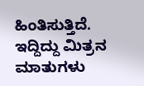ಹಿಂತಿಸುತ್ತಿದೆ. ಇದ್ದಿದ್ದು ಮಿತ್ರನ ಮಾತುಗಳು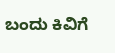ಬಂದು ಕಿವಿಗೆ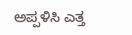ಅಪ್ಪಳಿಸಿ ಎತ್ತ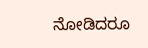ನೋಡಿದರೂ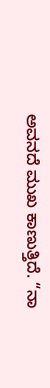ಅವನದೆ ಮುಖ ಕಾಣುತ್ತಿದೆ. “ನಾ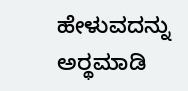ಹೇಳುವದನ್ನು ಅರ್‍ಥಮಾಡಿ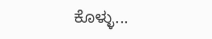ಕೊಳ್ಳು...